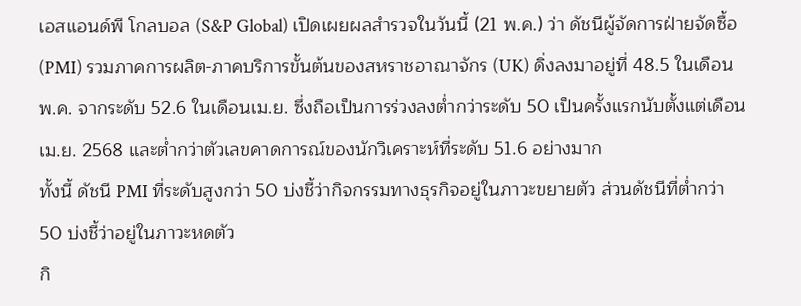เอสแอนด์พี โกลบอล (S&P Global) เปิดเผยผลสำรวจในวันนี้ (21 พ.ค.) ว่า ดัชนีผู้จัดการฝ่ายจัดซื้อ (PMI) รวมภาคการผลิต-ภาคบริการขั้นต้นของสหราชอาณาจักร (UK) ดิ่งลงมาอยู่ที่ 48.5 ในเดือนพ.ค. จากระดับ 52.6 ในเดือนเม.ย. ซึ่งถือเป็นการร่วงลงต่ำกว่าระดับ 50 เป็นครั้งแรกนับตั้งแต่เดือนเม.ย. 2568 และต่ำกว่าตัวเลขคาดการณ์ของนักวิเคราะห์ที่ระดับ 51.6 อย่างมาก
ทั้งนี้ ดัชนี PMI ที่ระดับสูงกว่า 50 บ่งชี้ว่ากิจกรรมทางธุรกิจอยู่ในภาวะขยายตัว ส่วนดัชนีที่ต่ำกว่า 50 บ่งชี้ว่าอยู่ในภาวะหดตัว
กิ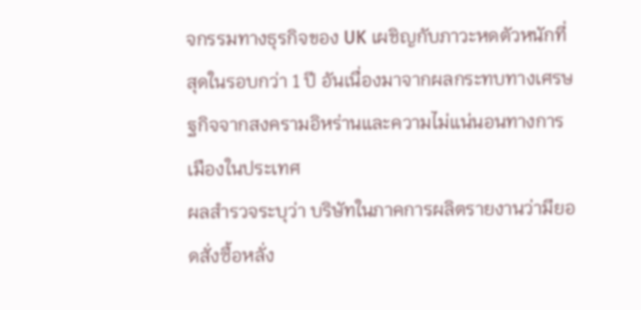จกรรมทางธุรกิจของ UK เผชิญกับภาวะหดตัวหนักที่สุดในรอบกว่า 1 ปี อันเนื่องมาจากผลกระทบทางเศรษฐกิจจากสงครามอิหร่านและความไม่แน่นอนทางการเมืองในประเทศ
ผลสำรวจระบุว่า บริษัทในภาคการผลิตรายงานว่ามียอดสั่งซื้อหลั่ง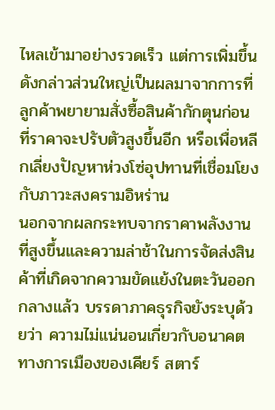ไหลเข้ามาอย่างรวดเร็ว แต่การเพิ่มขึ้นดังกล่าวส่วนใหญ่เป็นผลมาจากการที่ลูกค้าพยายามสั่งซื้อสินค้ากักตุนก่อนที่ราคาจะปรับตัวสูงขึ้นอีก หรือเพื่อหลีกเลี่ยงปัญหาห่วงโซ่อุปทานที่เชื่อมโยงกับภาวะสงครามอิหร่าน
นอกจากผลกระทบจากราคาพลังงานที่สูงขึ้นและความล่าช้าในการจัดส่งสินค้าที่เกิดจากความขัดแย้งในตะวันออกกลางแล้ว บรรดาภาคธุรกิจยังระบุด้วยว่า ความไม่แน่นอนเกี่ยวกับอนาคตทางการเมืองของเคียร์ สตาร์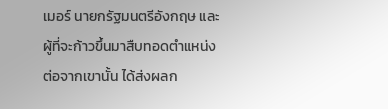เมอร์ นายกรัฐมนตรีอังกฤษ และผู้ที่จะก้าวขึ้นมาสืบทอดตำแหน่งต่อจากเขานั้น ได้ส่งผลก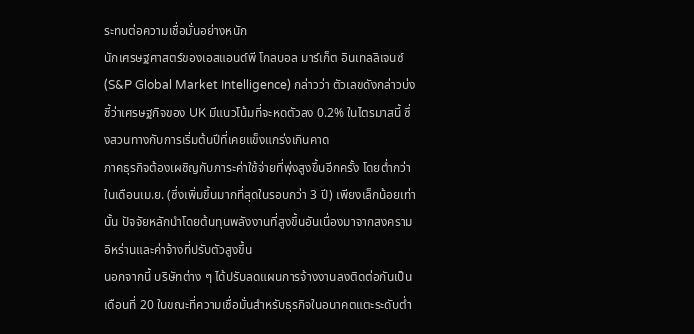ระทบต่อความเชื่อมั่นอย่างหนัก
นักเศรษฐศาสตร์ของเอสแอนด์พี โกลบอล มาร์เก็ต อินเทลลิเจนซ์ (S&P Global Market Intelligence) กล่าวว่า ตัวเลขดังกล่าวบ่งชี้ว่าเศรษฐกิจของ UK มีแนวโน้มที่จะหดตัวลง 0.2% ในไตรมาสนี้ ซึ่งสวนทางกับการเริ่มต้นปีที่เคยแข็งแกร่งเกินคาด
ภาคธุรกิจต้องเผชิญกับภาระค่าใช้จ่ายที่พุ่งสูงขึ้นอีกครั้ง โดยต่ำกว่าในเดือนเม.ย. (ซึ่งเพิ่มขึ้นมากที่สุดในรอบกว่า 3 ปี) เพียงเล็กน้อยเท่านั้น ปัจจัยหลักนำโดยต้นทุนพลังงานที่สูงขึ้นอันเนื่องมาจากสงครามอิหร่านและค่าจ้างที่ปรับตัวสูงขึ้น
นอกจากนี้ บริษัทต่าง ๆ ได้ปรับลดแผนการจ้างงานลงติดต่อกันเป็นเดือนที่ 20 ในขณะที่ความเชื่อมั่นสำหรับธุรกิจในอนาคตแตะระดับต่ำ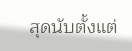สุดนับตั้งแต่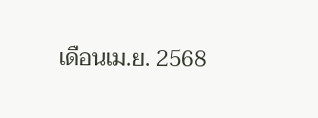เดือนเม.ย. 2568